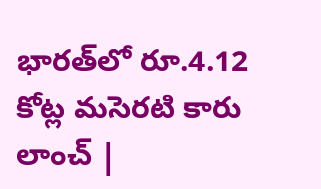భారత్‌లో రూ.4.12 కోట్ల మసెరటి కారు లాంచ్ |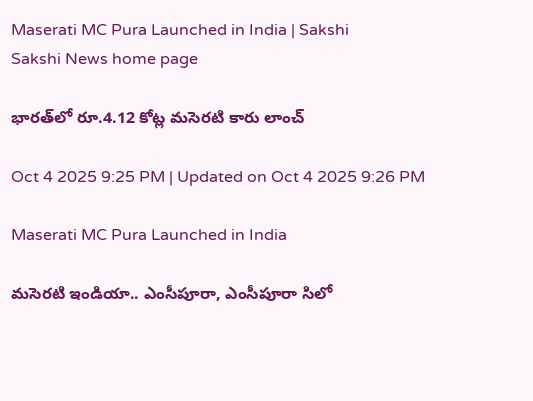Maserati MC Pura Launched in India | Sakshi
Sakshi News home page

భారత్‌లో రూ.4.12 కోట్ల మసెరటి కారు లాంచ్

Oct 4 2025 9:25 PM | Updated on Oct 4 2025 9:26 PM

Maserati MC Pura Launched in India

మసెరటి ఇండియా.. ఎంసీపూరా, ఎంసీపూరా సిలో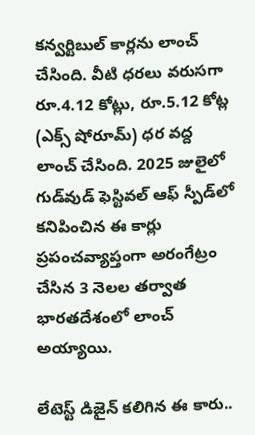కన్వర్టిబుల్‌ కార్లను లాంచ్ చేసింది. వీటి ధరలు వరుసగా రూ.4.12 కోట్లు, రూ.5.12 కోట్ల (ఎక్స్ షోరూమ్) ధర వద్ద లాంచ్ చేసింది. 2025 జులైలో గుడ్‌వుడ్ ఫెస్టివల్ ఆఫ్ స్పీడ్‌లో కనిపించిన ఈ కార్లు ప్రపంచవ్యాప్తంగా అరంగేట్రం చేసిన 3 నెలల తర్వాత భారతదేశంలో లాంచ్ అయ్యాయి.

లేటెస్ట్ డిజైన్ కలిగిన ఈ కారు..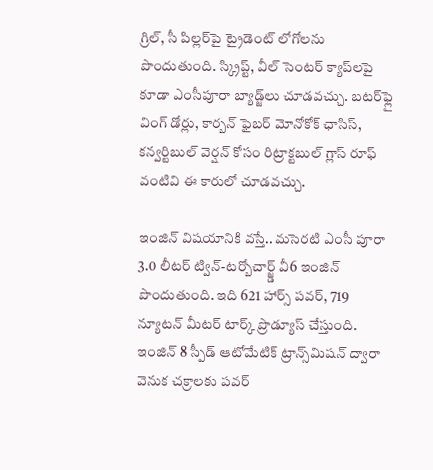గ్రిల్, సీ పిల్లర్‌పై ట్రైడెంట్ లోగోలను పొందుతుంది. స్క్రిప్ట్, వీల్ సెంటర్ క్యాప్‌లపై కూడా ఎంసీపూరా బ్యాడ్జ్‌లు చూడవచ్చు. బటర్‌ఫ్లై వింగ్ డోర్లు, కార్బన్ ఫైబర్ మోనోకోక్ ఛాసిస్, కన్వర్టిబుల్ వెర్షన్ కోసం రిట్రాక్టబుల్ గ్లాస్ రూఫ్ వంటివి ఈ కారులో చూడవచ్చు.

ఇంజిన్ విషయానికి వస్తే.. మసెరటి ఎంసీ పూరా 3.0 లీటర్ ట్విన్-టర్బోచార్జ్డ్ వీ6 ఇంజిన్ పొందుతుంది. ఇది 621 హార్స్ పవర్, 719 న్యూటన్ మీటర్ టార్క్ ప్రొడ్యూస్ చేస్తుంది. ఇంజిన్ 8 స్పీడ్ ఆటోమేటిక్ ట్రాన్స్‌మిషన్ ద్వారా వెనుక చక్రాలకు పవర్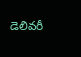డెలివరీ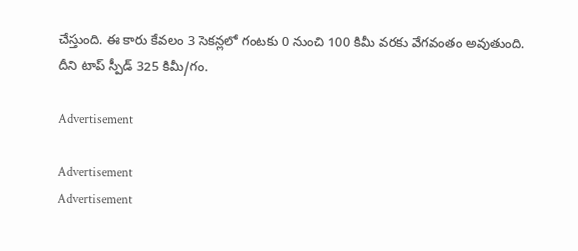చేస్తుంది. ఈ కారు కేవలం 3 సెకన్లలో గంటకు 0 నుంచి 100 కిమీ వరకు వేగవంతం అవుతుంది. దీని టాప్ స్పీడ్ 325 కిమీ/గం.

Advertisement

Advertisement
Advertisement